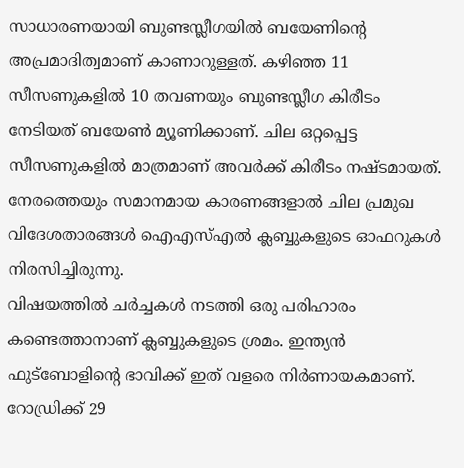സാധാരണയായി ബുണ്ടസ്ലീഗയിൽ ബയേണിന്റെ അപ്രമാദിത്വമാണ് കാണാറുള്ളത്. കഴിഞ്ഞ 11 സീസണുകളിൽ 10 തവണയും ബുണ്ടസ്ലീഗ കിരീടം നേടിയത് ബയേൺ മ്യൂണിക്കാണ്. ചില ഒറ്റപ്പെട്ട സീസണുകളിൽ മാത്രമാണ് അവർക്ക് കിരീടം നഷ്ടമായത്.
നേരത്തെയും സമാനമായ കാരണങ്ങളാൽ ചില പ്രമുഖ വിദേശതാരങ്ങൾ ഐഎസ്എൽ ക്ലബ്ബുകളുടെ ഓഫറുകൾ നിരസിച്ചിരുന്നു.
വിഷയത്തിൽ ചർച്ചകൾ നടത്തി ഒരു പരിഹാരം കണ്ടെത്താനാണ് ക്ലബ്ബുകളുടെ ശ്രമം. ഇന്ത്യൻ ഫുട്ബോളിന്റെ ഭാവിക്ക് ഇത് വളരെ നിർണായകമാണ്.
റോഡ്രിക്ക് 29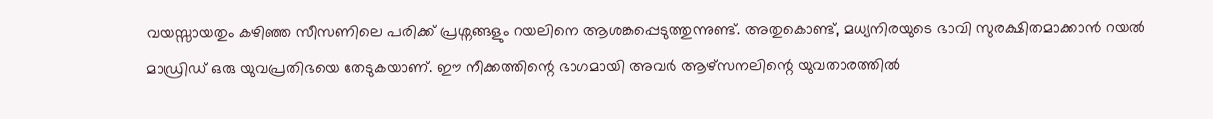വയസ്സായതും കഴിഞ്ഞ സീസണിലെ പരിക്ക് പ്രശ്നങ്ങളും റയലിനെ ആശങ്കപ്പെടുത്തുന്നുണ്ട്. അതുകൊണ്ട്, മധ്യനിരയുടെ ഭാവി സുരക്ഷിതമാക്കാൻ റയൽ മാഡ്രിഡ് ഒരു യുവപ്രതിഭയെ തേടുകയാണ്. ഈ നീക്കത്തിന്റെ ഭാഗമായി അവർ ആഴ്സനലിന്റെ യുവതാരത്തിൽ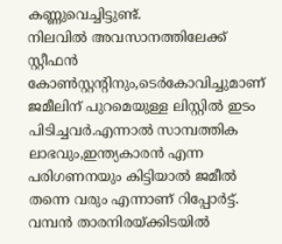കണ്ണുവെച്ചിട്ടുണ്ട്.
നിലവിൽ അവസാനത്തിലേക്ക് സ്റ്റീഫൻ കോൺസ്റ്റന്റിനും,ടെർകോവിച്ചുമാണ് ജമീലിന് പുറമെയുള്ള ലിസ്റ്റിൽ ഇടം പിടിച്ചവർ.എന്നാൽ സാമ്പത്തിക ലാഭവും,ഇന്ത്യകാരൻ എന്ന പരിഗണനയും കിട്ടിയാൽ ജമീൽ തന്നെ വരും എന്നാണ് റിപ്പോർട്ട്.
വമ്പൻ താരനിരയ്ക്കിടയിൽ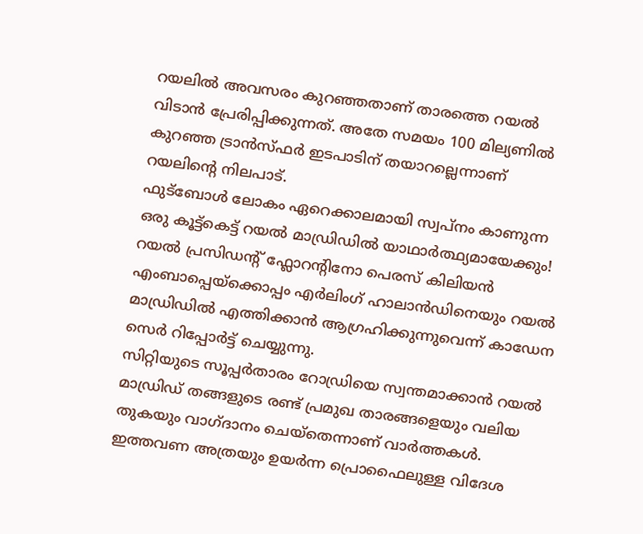റയലിൽ അവസരം കുറഞ്ഞതാണ് താരത്തെ റയൽ വിടാൻ പ്രേരിപ്പിക്കുന്നത്. അതേ സമയം 100 മില്യണിൽ കുറഞ്ഞ ട്രാൻസ്ഫർ ഇടപാടിന് തയാറല്ലെന്നാണ് റയലിന്റെ നിലപാട്.
ഫുട്ബോൾ ലോകം ഏറെക്കാലമായി സ്വപ്നം കാണുന്ന ഒരു കൂട്ട്കെട്ട് റയൽ മാഡ്രിഡിൽ യാഥാർത്ഥ്യമായേക്കും! റയൽ പ്രസിഡന്റ് ഫ്ലോറന്റിനോ പെരസ് കിലിയൻ എംബാപ്പെയ്ക്കൊപ്പം എർലിംഗ് ഹാലാൻഡിനെയും റയൽ മാഡ്രിഡിൽ എത്തിക്കാൻ ആഗ്രഹിക്കുന്നുവെന്ന് കാഡേന സെർ റിപ്പോർട്ട് ചെയ്യുന്നു.
സിറ്റിയുടെ സൂപ്പർതാരം റോഡ്രിയെ സ്വന്തമാക്കാൻ റയൽ മാഡ്രിഡ് തങ്ങളുടെ രണ്ട് പ്രമുഖ താരങ്ങളെയും വലിയ തുകയും വാഗ്ദാനം ചെയ്തെന്നാണ് വാർത്തകൾ.
ഇത്തവണ അത്രയും ഉയർന്ന പ്രൊഫൈലുള്ള വിദേശ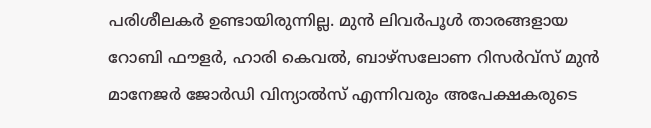പരിശീലകർ ഉണ്ടായിരുന്നില്ല. മുൻ ലിവർപൂൾ താരങ്ങളായ റോബി ഫൗളർ, ഹാരി കെവൽ, ബാഴ്സലോണ റിസർവ്സ് മുൻ മാനേജർ ജോർഡി വിന്യാൽസ് എന്നിവരും അപേക്ഷകരുടെ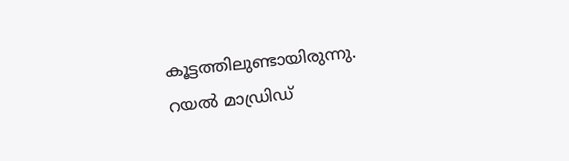കൂട്ടത്തിലുണ്ടായിരുന്നു.
റയൽ മാഡ്രിഡ്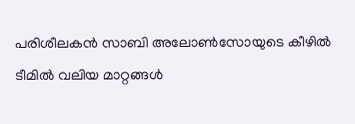പരിശീലകൻ സാബി അലോൺസോയുടെ കീഴിൽ ടീമിൽ വലിയ മാറ്റങ്ങൾ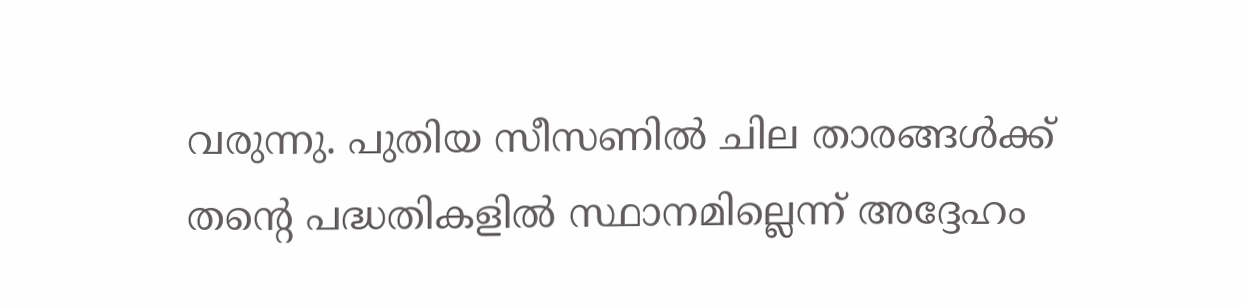വരുന്നു. പുതിയ സീസണിൽ ചില താരങ്ങൾക്ക് തന്റെ പദ്ധതികളിൽ സ്ഥാനമില്ലെന്ന് അദ്ദേഹം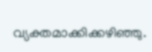വ്യക്തമാക്കിക്കഴിഞ്ഞു.